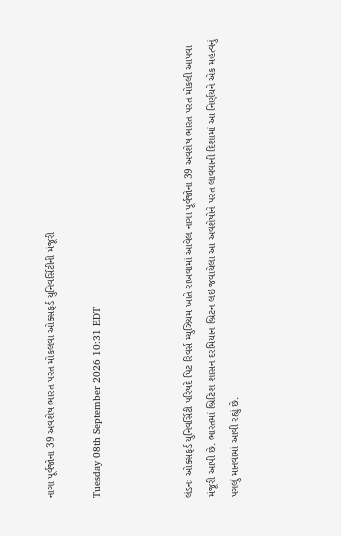નાગા પૂર્વજોના 39 અવશેષ ભારત પરત મોકલવા ઓક્સફર્ડ યુનિવર્સિટીની મંજૂરી

Tuesday 08th September 2026 10:31 EDT



લંડનઃ ઓક્સફર્ડ યુનિવર્સિટી પરિષદે પિટ રિવર્સ મ્યુઝિયમ ખાતે રાખવામાં આવેલ નાગા પૂર્વજોના 39 અવશેષ ભારત પરત મોકલી આપવા મંજૂરી આપી છે. ભારતમાં બ્રિટિશ શાસન દરમિયાન બ્રિટન લઇ જવાયેલા આ અવશેષોને પરત લાવવાની દિશામાં આ નિર્ણયને એક મહત્વનું પગલું માનવામાં આવી રહ્યું છે.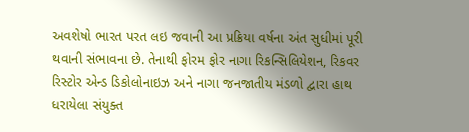અવશેષો ભારત પરત લઇ જવાની આ પ્રક્રિયા વર્ષના અંત સુધીમાં પૂરી થવાની સંભાવના છે. તેનાથી ફોરમ ફોર નાગા રિકન્સિલિયેશન, રિકવર રિસ્ટોર એન્ડ ડિકોલોનાઇઝ અને નાગા જનજાતીય મંડળો દ્વારા હાથ ધરાયેલા સંયુક્ત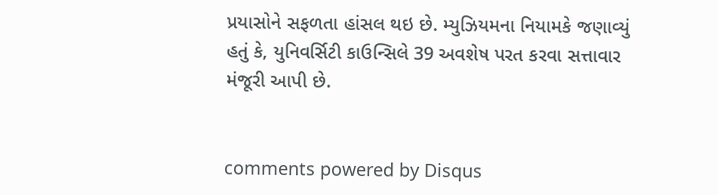પ્રયાસોને સફળતા હાંસલ થઇ છે. મ્યુઝિયમના નિયામકે જણાવ્યું હતું કે, યુનિવર્સિટી કાઉન્સિલે 39 અવશેષ પરત કરવા સત્તાવાર મંજૂરી આપી છે.


comments powered by Disqus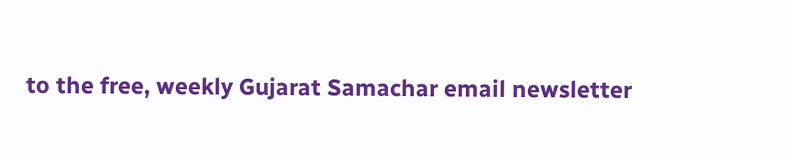to the free, weekly Gujarat Samachar email newsletter